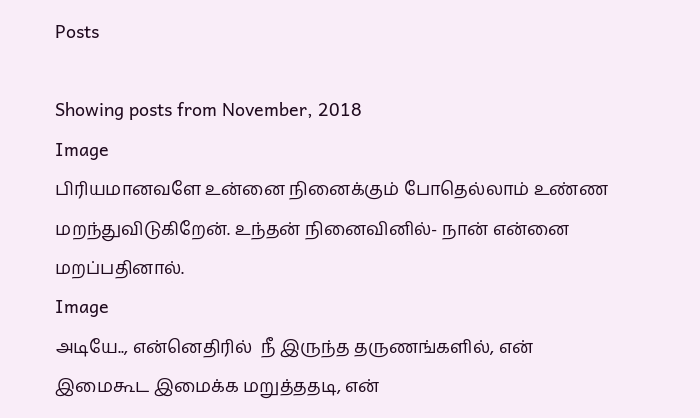Posts

Showing posts from November, 2018
Image
பிரியமானவளே உன்னை நினைக்கும் போதெல்லாம் உண்ண மறந்துவிடுகிறேன். உந்தன் நினைவினில்- நான் என்னை மறப்பதினால்.
Image
அடியே.., என்னெதிரில்  நீ இருந்த தருணங்களில், என் இமைகூட இமைக்க மறுத்ததடி, என்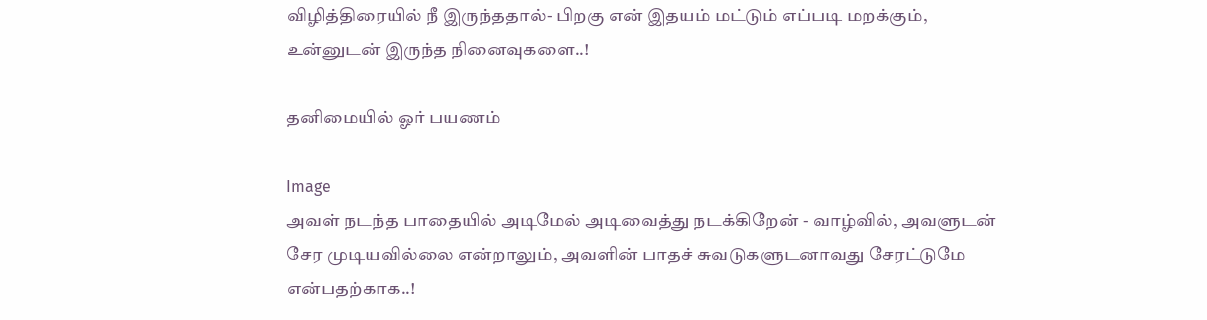விழித்திரையில் நீ இருந்ததால்- பிறகு என் இதயம் மட்டும் எப்படி மறக்கும், உன்னுடன் இருந்த நினைவுகளை..!

தனிமையில் ஓர் பயணம்

Image
அவள் நடந்த பாதையில் அடிமேல் அடிவைத்து நடக்கிறேன் - வாழ்வில், அவளுடன் சேர முடியவில்லை என்றாலும், அவளின் பாதச் சுவடுகளுடனாவ‌து சேரட்டுமே என்பதற்காக..!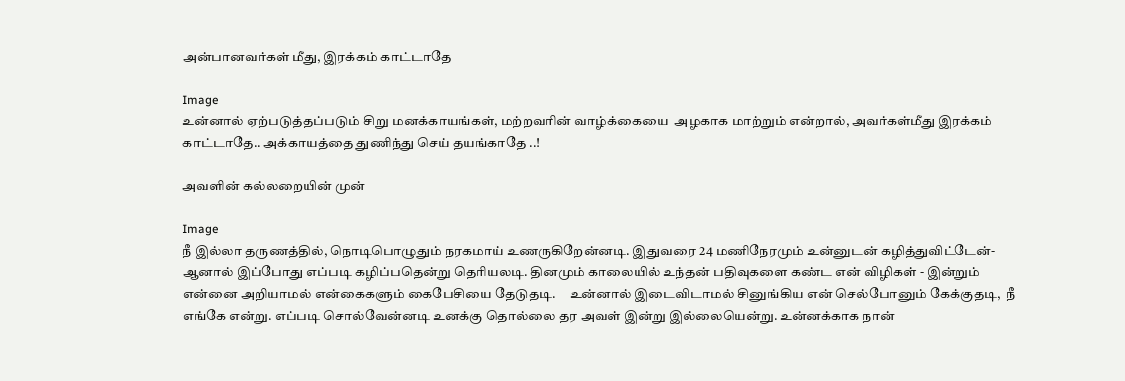அன்பானவர்கள் மீது, இரக்கம் காட்டாதே

Image
உன்னால் ஏற்படுத்தப்படும் சிறு மனக்காயங்கள், மற்றவரின் வாழ்க்கையை  அழகாக மாற்றும் என்றால், அவர்கள்மீது இரக்கம் காட்டாதே.. அக்காயத்தை துணிந்து செய் தயங்காதே ..!

அவளின் கல்லறையின் முன்

Image
நீ இல்லா தருணத்தில், நொடிபொழுதும் நரகமாய் உணருகிறேன்னடி. இதுவரை 24 மணிநேரமும் உன்னுடன் கழித்துவிட்டேன்- ஆனால் இப்போது எப்படி கழிப்பதென்று தெரியலடி. தினமும் காலையில் உந்தன் பதிவுகளை கண்ட என் விழிகள் - இன்றும் என்னை அறியாமல் என்கைகளும் கைபேசியை தேடுதடி.     உன்னால் இடைவிடாமல் சினுங்கிய என் செல்போனும் கேக்குதடி,  நீ எங்கே என்று. எப்படி சொல்வேன்னடி உனக்கு தொல்லை தர அவள் இன்று இல்லையென்று. உன்னக்காக நான்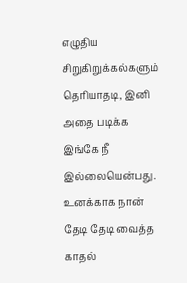எழுதிய சிறுகிறுக்கல்களும் தெரியாதடி, இனி அதை படிக்க இங்கே நீ இல்லையென்பது. உனக்காக நான் தேடி தேடி வைத்த காதல்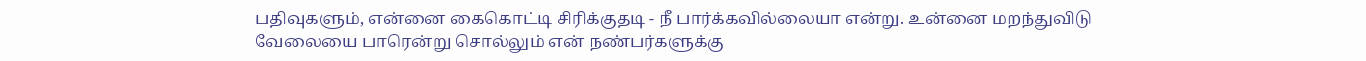பதிவுகளும், என்னை கைகொட்டி சிரிக்குதடி - நீ பார்க்கவில்லையா என்று. உன்னை மறந்துவிடு வேலையை பாரென்று சொல்லும் என் நண்பர்களுக்கு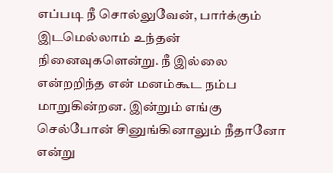எப்படி நீ சொல்லுவேன், பார்க்கும் இடமெல்லாம் உந்தன் நினைவுகளென்று. நீ இல்லை என்றறிந்த என் மனம்கூட நம்ப மாறுகின்றன. இன்றும் எங்கு செல்போன் சினுங்கினாலும் நீதானோ என்று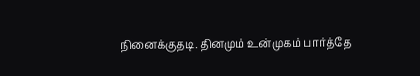நினைக்குதடி. தினமும் உன்முகம் பார்த்தே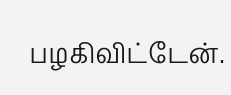பழகிவிட்டேன்.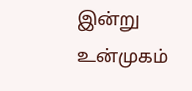இன்று உன்முகம்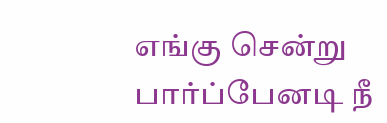எங்கு சென்று பார்ப்பேனடி நீ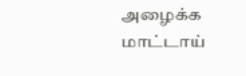அழைக்க மாட்டாய்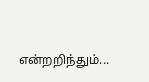என்றறிந்தும்...